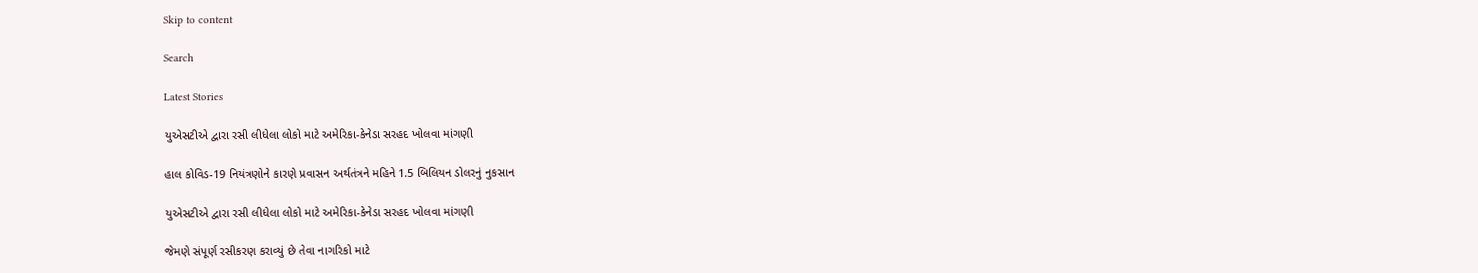Skip to content

Search

Latest Stories

યુએસટીએ દ્વારા રસી લીધેલા લોકો માટે અમેરિકા-કેનેડા સરહદ ખોલવા માંગણી

હાલ કોવિડ-19 નિયંત્રણોને કારણે પ્રવાસન અર્થતંત્રને મહિને 1.5 બિલિયન ડોલરનું નુકસાન

યુએસટીએ દ્વારા રસી લીધેલા લોકો માટે અમેરિકા-કેનેડા સરહદ ખોલવા માંગણી

જેમણે સંપૂર્ણ રસીકરણ કરાવ્યું છે તેવા નાગરિકો માટે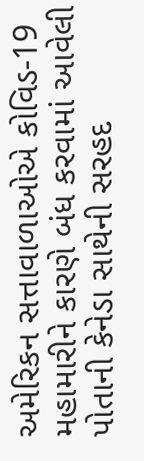અમેરિકન સત્તાવાળાઓએ કોવિડ-19 મહામારીને કારણે બંધ કરવામાં આવેલી પોતાની કેનેડા સાથેની સરહદ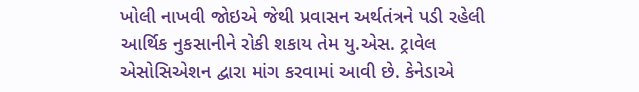ખોલી નાખવી જોઇએ જેથી પ્રવાસન અર્થતંત્રને પડી રહેલી આર્થિક નુકસાનીને રોકી શકાય તેમ યુ.એસ. ટ્રાવેલ એસોસિએશન દ્વારા માંગ કરવામાં આવી છે. કેનેડાએ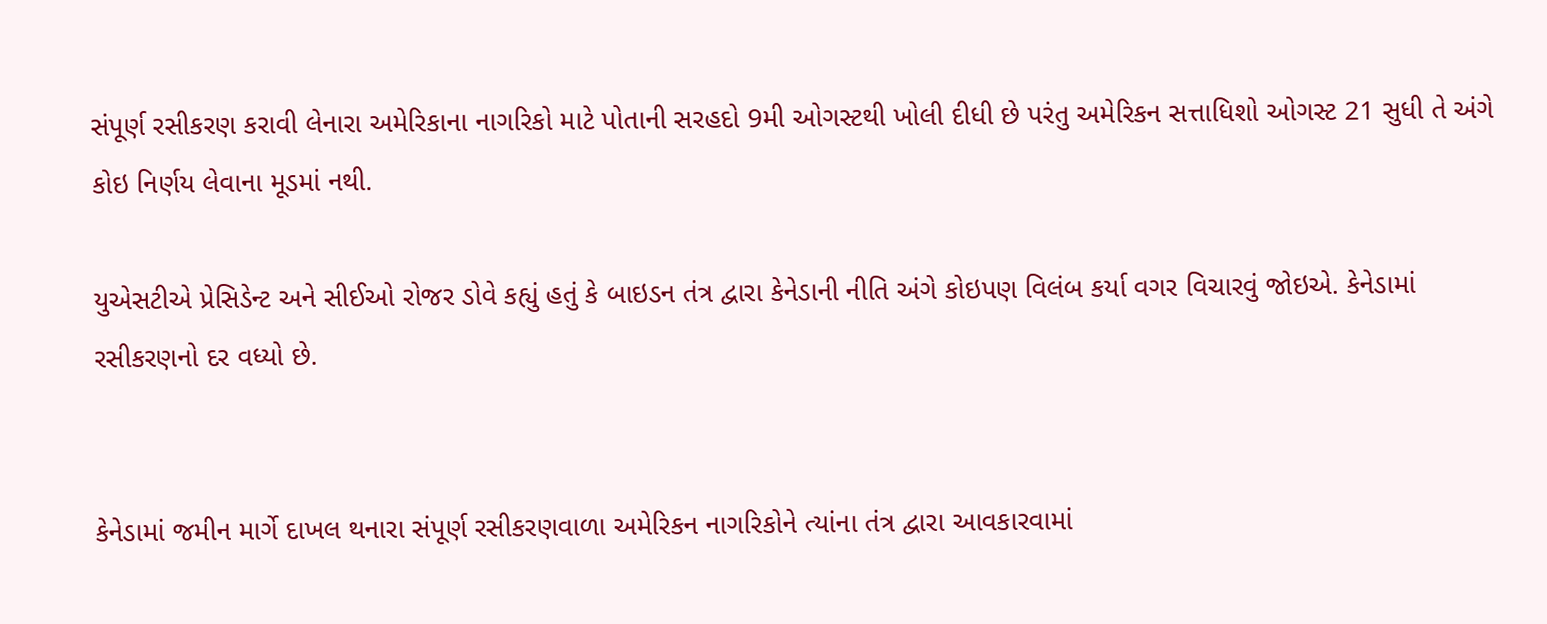સંપૂર્ણ રસીકરણ કરાવી લેનારા અમેરિકાના નાગરિકો માટે પોતાની સરહદો 9મી ઓગસ્ટથી ખોલી દીધી છે પરંતુ અમેરિકન સત્તાધિશો ઓગસ્ટ 21 સુધી તે અંગે કોઇ નિર્ણય લેવાના મૂડમાં નથી.

યુએસટીએ પ્રેસિડેન્ટ અને સીઈઓ રોજર ડોવે કહ્યું હતું કે બાઇડન તંત્ર દ્વારા કેનેડાની નીતિ અંગે કોઇપણ વિલંબ કર્યા વગર વિચારવું જોઇએ. કેનેડામાં રસીકરણનો દર વધ્યો છે.


કેનેડામાં જમીન માર્ગે દાખલ થનારા સંપૂર્ણ રસીકરણવાળા અમેરિકન નાગરિકોને ત્યાંના તંત્ર દ્વારા આવકારવામાં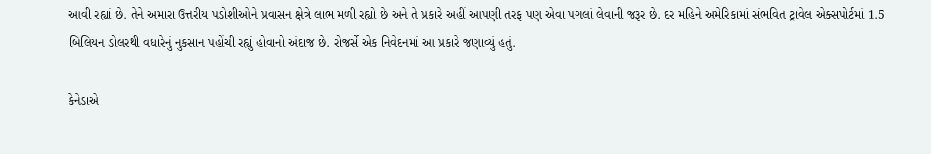આવી રહ્યાં છે. તેને અમારા ઉત્તરીય પડોશીઓને પ્રવાસન ક્ષેત્રે લાભ મળી રહ્યો છે અને તે પ્રકારે અહીં આપણી તરફ પણ એવા પગલાં લેવાની જરૂર છે. દર મહિને અમેરિકામાં સંભવિત ટ્રાવેલ એક્સપોર્ટમાં 1.5 બિલિયન ડોલરથી વધારેનું નુકસાન પહોંચી રહ્યું હોવાનો અંદાજ છે. રોજર્સે એક નિવેદનમાં આ પ્રકારે જણાવ્યું હતું.

કેનેડાએ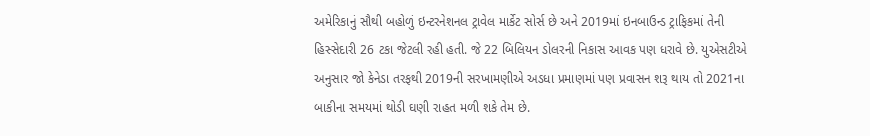અમેરિકાનું સૌથી બહોળું ઇન્ટરનેશનલ ટ્રાવેલ માર્કેટ સોર્સ છે અને 2019માં ઇનબાઉન્ડ ટ્રાફિકમાં તેની હિસ્સેદારી 26 ટકા જેટલી રહી હતી. જે 22 બિલિયન ડોલરની નિકાસ આવક પણ ધરાવે છે. યુએસટીએ અનુસાર જો કેનેડા તરફથી 2019ની સરખામણીએ અડધા પ્રમાણમાં પણ પ્રવાસન શરૂ થાય તો 2021ના બાકીના સમયમાં થોડી ઘણી રાહત મળી શકે તેમ છે.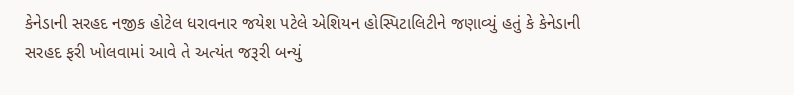કેનેડાની સરહદ નજીક હોટેલ ધરાવનાર જયેશ પટેલે એશિયન હોસ્પિટાલિટીને જણાવ્યું હતું કે કેનેડાની સરહદ ફરી ખોલવામાં આવે તે અત્યંત જરૂરી બન્યું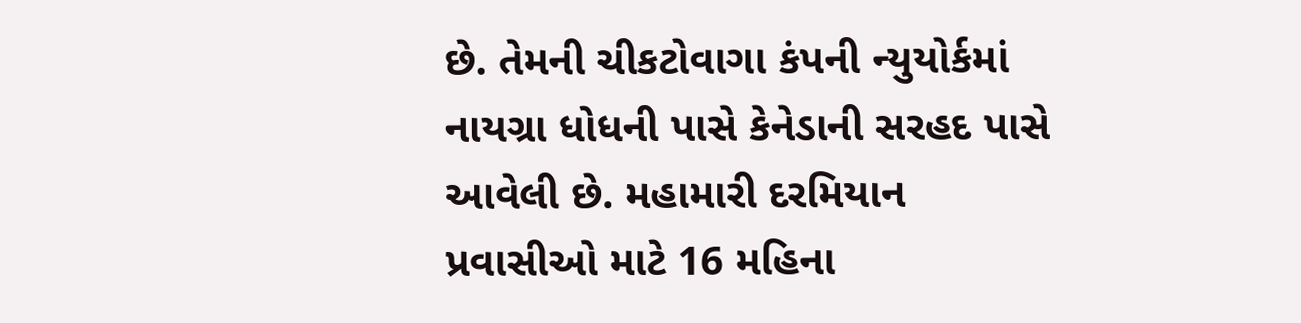છે. તેમની ચીકટોવાગા કંપની ન્યુયોર્કમાં નાયગ્રા ધોધની પાસે કેનેડાની સરહદ પાસે આવેલી છે. મહામારી દરમિયાન પ્રવાસીઓ માટે 16 મહિના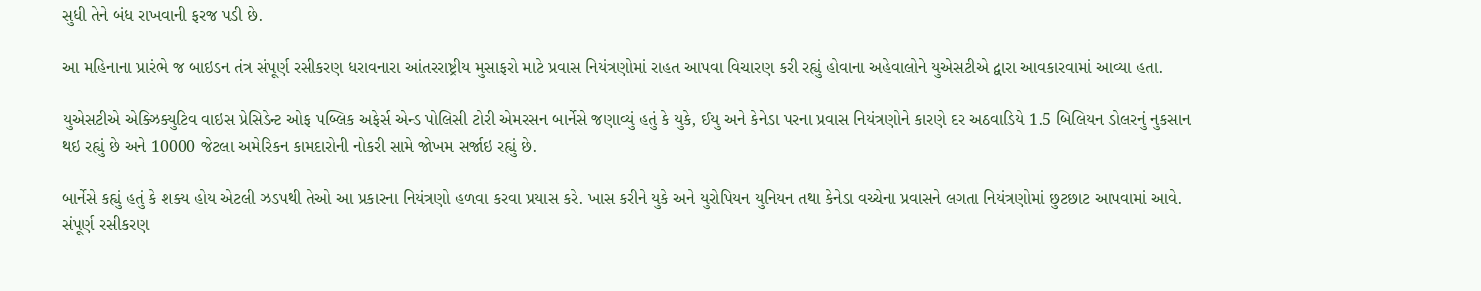સુધી તેને બંધ રાખવાની ફરજ પડી છે.

આ મહિનાના પ્રારંભે જ બાઇડન તંત્ર સંપૂર્ણ રસીકરણ ધરાવનારા આંતરરાષ્ટ્રીય મુસાફરો માટે પ્રવાસ નિયંત્રણોમાં રાહત આપવા વિચારણ કરી રહ્યું હોવાના અહેવાલોને યુએસટીએ દ્વારા આવકારવામાં આવ્યા હતા.

યુએસટીએ એક્ઝિક્યુટિવ વાઇસ પ્રેસિડેન્ટ ઓફ પબ્લિક અફેર્સ એન્ડ પોલિસી ટોરી એમરસન બાર્નેસે જણાવ્યું હતું કે યુકે, ઈયુ અને કેનેડા પરના પ્રવાસ નિયંત્રણોને કારણે દર અઠવાડિયે 1.5 બિલિયન ડોલરનું નુકસાન થઇ રહ્યું છે અને 10000 જેટલા અમેરિકન કામદારોની નોકરી સામે જોખમ સર્જાઇ રહ્યું છે.

બાર્નેસે કહ્યું હતું કે શક્ય હોય એટલી ઝડપથી તેઓ આ પ્રકારના નિયંત્રણો હળવા કરવા પ્રયાસ કરે. ખાસ કરીને યુકે અને યુરોપિયન યુનિયન તથા કેનેડા વચ્ચેના પ્રવાસને લગતા નિયંત્રણોમાં છુટછાટ આપવામાં આવે. સંપૂર્ણ રસીકરણ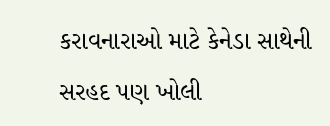કરાવનારાઓ માટે કેનેડા સાથેની સરહદ પણ ખોલી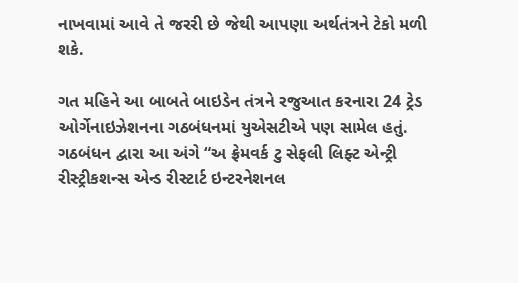નાખવામાં આવે તે જરરી છે જેથી આપણા અર્થતંત્રને ટેકો મળી શકે.

ગત મહિને આ બાબતે બાઇડેન તંત્રને રજુઆત કરનારા 24 ટ્રેડ ઓર્ગેનાઇઝેશનના ગઠબંધનમાં યુએસટીએ પણ સામેલ હતું. ગઠબંધન દ્વારા આ અંગે “અ ફ્રેમવર્ક ટુ સેફલી લિફ્ટ એન્ટ્રી રીસ્ટ્રીકશન્સ એન્ડ રીસ્ટાર્ટ ઇન્ટરનેશનલ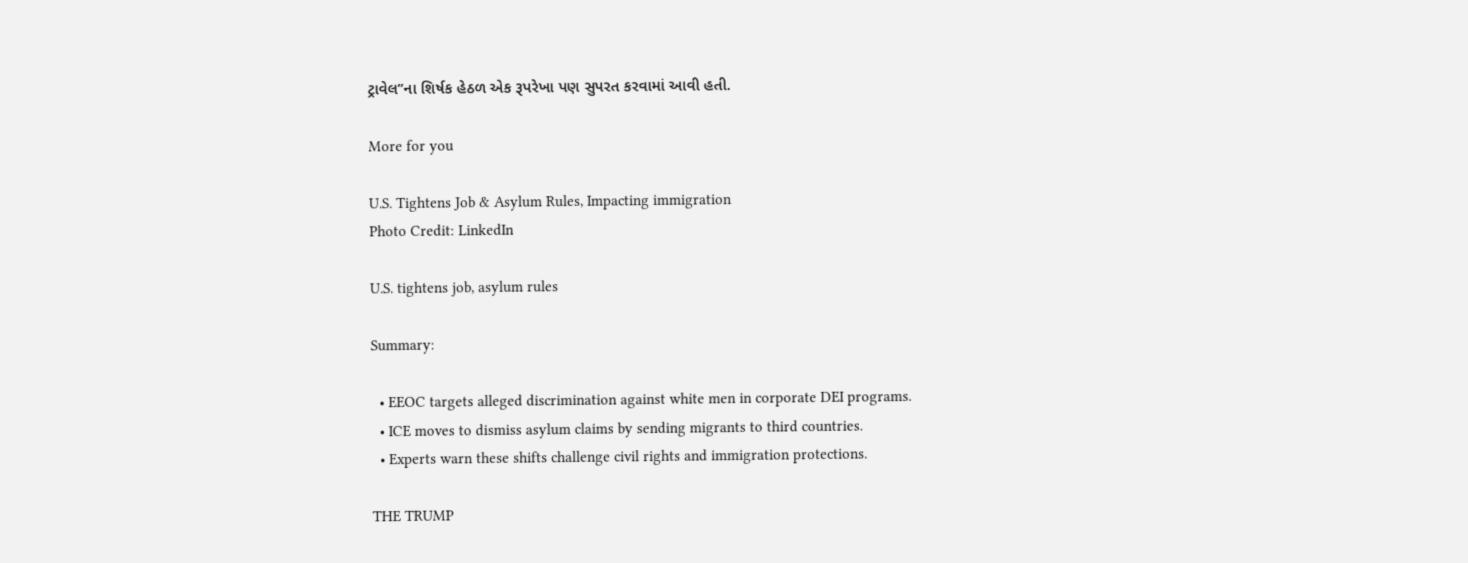ટ્રાવેલ”ના શિર્ષક હેઠળ એક રૂપરેખા પણ સુપરત કરવામાં આવી હતી.

More for you

U.S. Tightens Job & Asylum Rules, Impacting immigration
Photo Credit: LinkedIn

U.S. tightens job, asylum rules

Summary:

  • EEOC targets alleged discrimination against white men in corporate DEI programs.
  • ICE moves to dismiss asylum claims by sending migrants to third countries.
  • Experts warn these shifts challenge civil rights and immigration protections.

THE TRUMP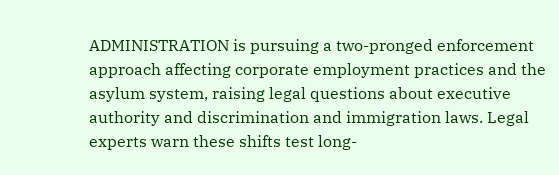ADMINISTRATION is pursuing a two-pronged enforcement approach affecting corporate employment practices and the asylum system, raising legal questions about executive authority and discrimination and immigration laws. Legal experts warn these shifts test long-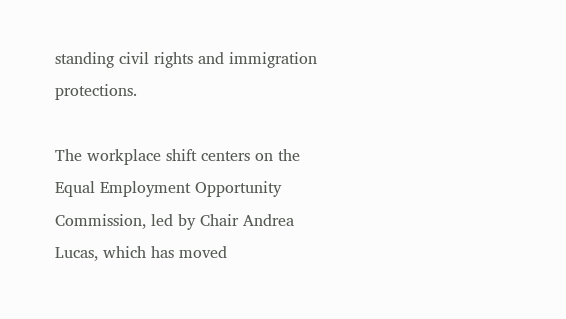standing civil rights and immigration protections.

The workplace shift centers on the Equal Employment Opportunity Commission, led by Chair Andrea Lucas, which has moved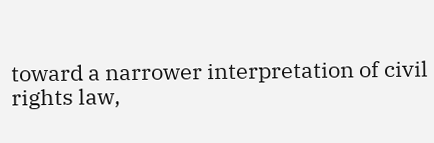toward a narrower interpretation of civil rights law,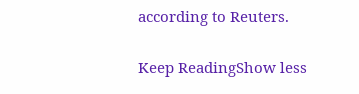according to Reuters.

Keep ReadingShow less